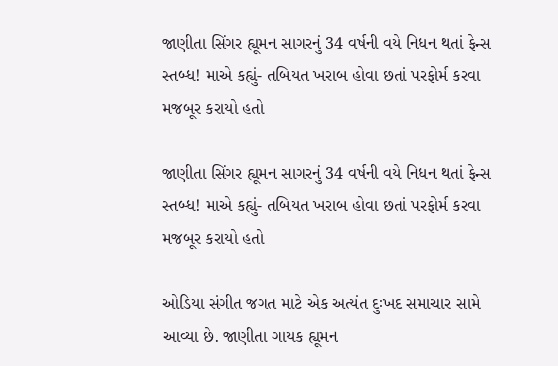જાણીતા સિંગર હ્યૂમન સાગરનું 34 વર્ષની વયે નિધન થતાં ફેન્સ સ્તબ્ધ! માએ કહ્યું- તબિયત ખરાબ હોવા છતાં પરફોર્મ કરવા મજબૂર કરાયો હતો

જાણીતા સિંગર હ્યૂમન સાગરનું 34 વર્ષની વયે નિધન થતાં ફેન્સ સ્તબ્ધ! માએ કહ્યું- તબિયત ખરાબ હોવા છતાં પરફોર્મ કરવા મજબૂર કરાયો હતો

ઓડિયા સંગીત જગત માટે એક અત્યંત દુઃખદ સમાચાર સામે આવ્યા છે. જાણીતા ગાયક હ્યૂમન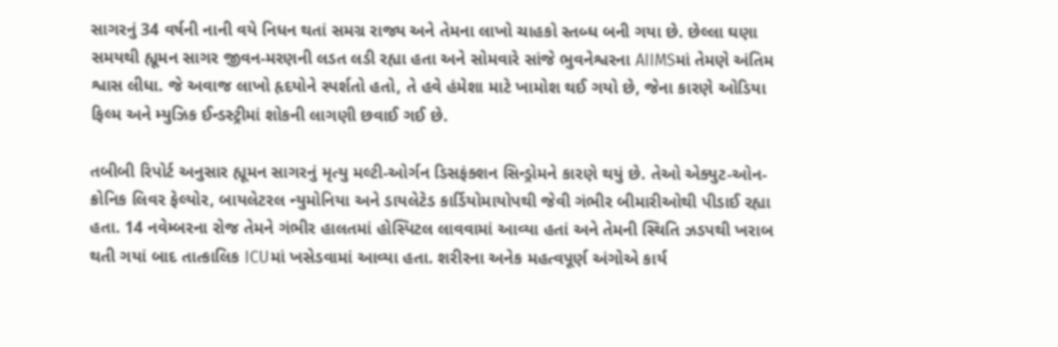સાગરનું 34 વર્ષની નાની વયે નિધન થતાં સમગ્ર રાજ્ય અને તેમના લાખો ચાહકો સ્તબ્ધ બની ગયા છે. છેલ્લા ઘણા સમયથી હ્યૂમન સાગર જીવન-મરણની લડત લડી રહ્યા હતા અને સોમવારે સાંજે ભુવનેશ્વરના AIIMSમાં તેમણે અંતિમ શ્વાસ લીધા. જે અવાજ લાખો હૃદયોને સ્પર્શતો હતો, તે હવે હંમેશા માટે ખામોશ થઈ ગયો છે, જેના કારણે ઓડિયા ફિલ્મ અને મ્યુઝિક ઈન્ડસ્ટ્રીમાં શોકની લાગણી છવાઈ ગઈ છે.

તબીબી રિપોર્ટ અનુસાર હ્યૂમન સાગરનું મૃત્યુ મલ્ટી-ઓર્ગન ડિસફંક્શન સિન્ડ્રોમને કારણે થયું છે. તેઓ એક્યુટ-ઓન-ક્રોનિક લિવર ફેલ્યોર, બાયલેટરલ ન્યુમોનિયા અને ડાયલેટેડ કાર્ડિયોમાયોપથી જેવી ગંભીર બીમારીઓથી પીડાઈ રહ્યા હતા. 14 નવેમ્બરના રોજ તેમને ગંભીર હાલતમાં હોસ્પિટલ લાવવામાં આવ્યા હતાં અને તેમની સ્થિતિ ઝડપથી ખરાબ થતી ગયાં બાદ તાત્કાલિક ICUમાં ખસેડવામાં આવ્યા હતા. શરીરના અનેક મહત્વપૂર્ણ અંગોએ કાર્ય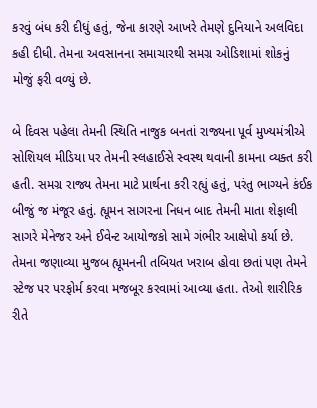કરવું બંધ કરી દીધું હતું, જેના કારણે આખરે તેમણે દુનિયાને અલવિદા કહી દીધી. તેમના અવસાનના સમાચારથી સમગ્ર ઓડિશામાં શોકનું મોજું ફરી વળ્યું છે.

બે દિવસ પહેલા તેમની સ્થિતિ નાજુક બનતાં રાજ્યના પૂર્વ મુખ્યમંત્રીએ સોશિયલ મીડિયા પર તેમની સ્લહાઈસે સ્વસ્થ થવાની કામના વ્યક્ત કરી હતી. સમગ્ર રાજ્ય તેમના માટે પ્રાર્થના કરી રહ્યું હતું, પરંતુ ભાગ્યને કંઈક બીજું જ મંજૂર હતું. હ્યૂમન સાગરના નિધન બાદ તેમની માતા શેફાલી સાગરે મેનેજર અને ઈવેન્ટ આયોજકો સામે ગંભીર આક્ષેપો કર્યા છે. તેમના જણાવ્યા મુજબ હ્યૂમનની તબિયત ખરાબ હોવા છતાં પણ તેમને સ્ટેજ પર પરફોર્મ કરવા મજબૂર કરવામાં આવ્યા હતા. તેઓ શારીરિક રીતે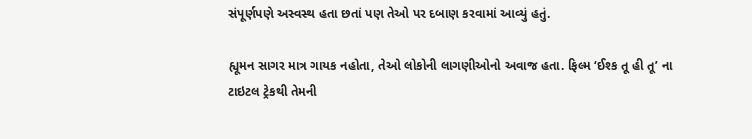સંપૂર્ણપણે અસ્વસ્થ હતા છતાં પણ તેઓ પર દબાણ કરવામાં આવ્યું હતું.

હ્યૂમન સાગર માત્ર ગાયક નહોતા, તેઓ લોકોની લાગણીઓનો અવાજ હતા. ફિલ્મ ‘ઈશ્ક તૂ હી તૂ’ ના ટાઇટલ ટ્રેકથી તેમની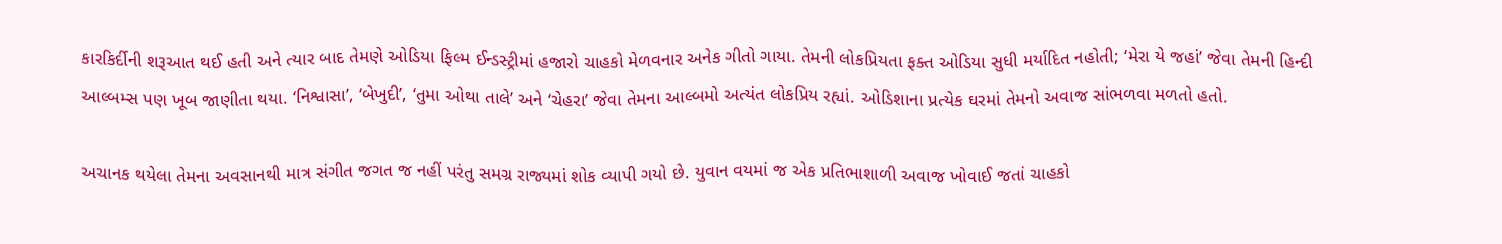કારકિર્દીની શરૂઆત થઈ હતી અને ત્યાર બાદ તેમણે ઓડિયા ફિલ્મ ઈન્ડસ્ટ્રીમાં હજારો ચાહકો મેળવનાર અનેક ગીતો ગાયા. તેમની લોકપ્રિયતા ફક્ત ઓડિયા સુધી મર્યાદિત નહોતી; ‘મેરા યે જહાં’ જેવા તેમની હિન્દી આલ્બમ્સ પણ ખૂબ જાણીતા થયા. ‘નિશ્વાસા’, ‘બેખુદી’, ‘તુમા ઓથા તાલે’ અને ‘ચેહરા’ જેવા તેમના આલ્બમો અત્યંત લોકપ્રિય રહ્યાં. ઓડિશાના પ્રત્યેક ઘરમાં તેમનો અવાજ સાંભળવા મળતો હતો.

અચાનક થયેલા તેમના અવસાનથી માત્ર સંગીત જગત જ નહીં પરંતુ સમગ્ર રાજ્યમાં શોક વ્યાપી ગયો છે. યુવાન વયમાં જ એક પ્રતિભાશાળી અવાજ ખોવાઈ જતાં ચાહકો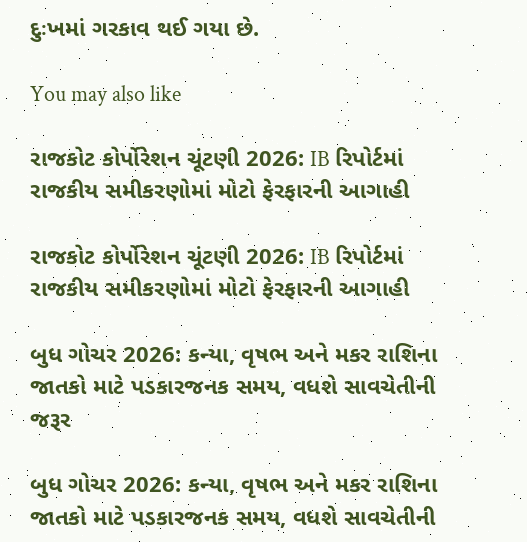દુઃખમાં ગરકાવ થઈ ગયા છે.

You may also like

રાજકોટ કોર્પોરેશન ચૂંટણી 2026: IB રિપોર્ટમાં રાજકીય સમીકરણોમાં મોટો ફેરફારની આગાહી

રાજકોટ કોર્પોરેશન ચૂંટણી 2026: IB રિપોર્ટમાં રાજકીય સમીકરણોમાં મોટો ફેરફારની આગાહી

બુધ ગોચર 2026: કન્યા, વૃષભ અને મકર રાશિના જાતકો માટે પડકારજનક સમય, વધશે સાવચેતીની જરૂર

બુધ ગોચર 2026: કન્યા, વૃષભ અને મકર રાશિના જાતકો માટે પડકારજનક સમય, વધશે સાવચેતીની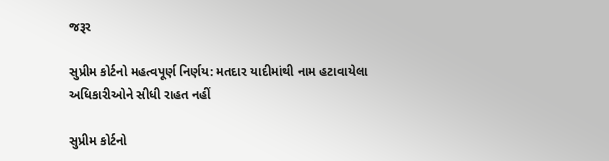જરૂર

સુપ્રીમ કોર્ટનો મહત્વપૂર્ણ નિર્ણય: મતદાર યાદીમાંથી નામ હટાવાયેલા અધિકારીઓને સીધી રાહત નહીં

સુપ્રીમ કોર્ટનો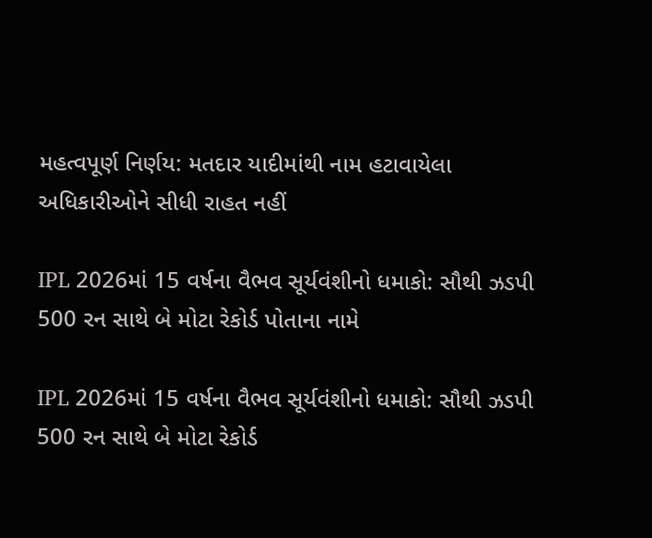મહત્વપૂર્ણ નિર્ણય: મતદાર યાદીમાંથી નામ હટાવાયેલા અધિકારીઓને સીધી રાહત નહીં

IPL 2026માં 15 વર્ષના વૈભવ સૂર્યવંશીનો ધમાકો: સૌથી ઝડપી 500 રન સાથે બે મોટા રેકોર્ડ પોતાના નામે

IPL 2026માં 15 વર્ષના વૈભવ સૂર્યવંશીનો ધમાકો: સૌથી ઝડપી 500 રન સાથે બે મોટા રેકોર્ડ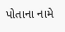પોતાના નામે